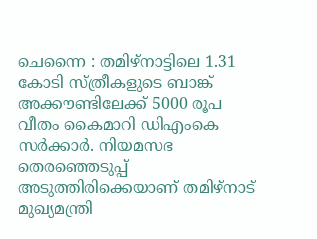ചെന്നൈ : തമിഴ്നാട്ടിലെ 1.31 കോടി സ്ത്രീകളുടെ ബാങ്ക് അക്കൗണ്ടിലേക്ക് 5000 രൂപ വീതം കൈമാറി ഡിഎംകെ സർക്കാർ. നിയമസഭ തെരഞ്ഞെടുപ്പ് അടുത്തിരിക്കെയാണ് തമിഴ്നാട് മുഖ്യമന്ത്രി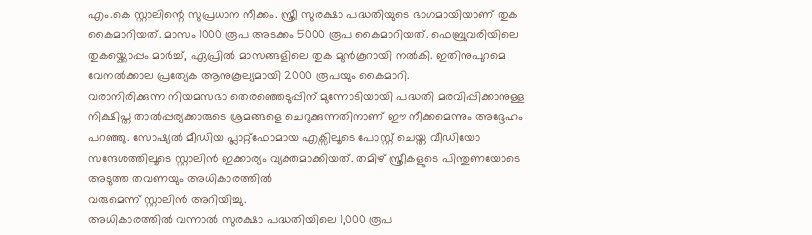എം.കെ സ്റ്റാലിന്റെ സുപ്രധാന നീക്കം. സ്ത്രീ സുരക്ഷാ പദ്ധതിയുടെ ഭാഗമായിയാണ് തുക കൈമാറിയത്. മാസം 1000 രൂപ അടക്കം 5000 രൂപ കൈമാറിയത്. ഫെബ്രുവരിയിലെ തുകയ്ക്കൊപ്പം മാർച്ച്, ഏപ്രിൽ മാസങ്ങളിലെ തുക മുൻകൂറായി നൽകി. ഇതിനുപുറമെ വേനൽക്കാല പ്രത്യേക ആനുകൂല്യമായി 2000 രൂപയും കൈമാറി.
വരാനിരിക്കുന്ന നിയമസഭാ തെരഞ്ഞെടുപ്പിന് മുന്നോടിയായി പദ്ധതി മരവിപ്പിക്കാനുള്ള നിക്ഷിപ്ത താൽപ്പര്യക്കാരുടെ ശ്രമങ്ങളെ ചെറുക്കുന്നതിനാണ് ഈ നീക്കമെന്നും അദ്ദേഹം പറഞ്ഞു. സോഷ്യൽ മീഡിയ പ്ലാറ്റ്ഫോമായ എക്സിലൂടെ പോസ്റ്റ് ചെയ്ത വീഡിയോ സന്ദേശത്തിലൂടെ സ്റ്റാലിൻ ഇക്കാര്യം വ്യക്തമാക്കിയത്. തമിഴ് സ്ത്രീകളുടെ പിന്തുണയോടെ അടുത്ത തവണയും അധികാരത്തിൽ
വരുമെന്ന് സ്റ്റാലിൻ അറിയിച്ചു.
അധികാരത്തിൽ വന്നാൽ സുരക്ഷാ പദ്ധതിയിലെ 1,000 രൂപ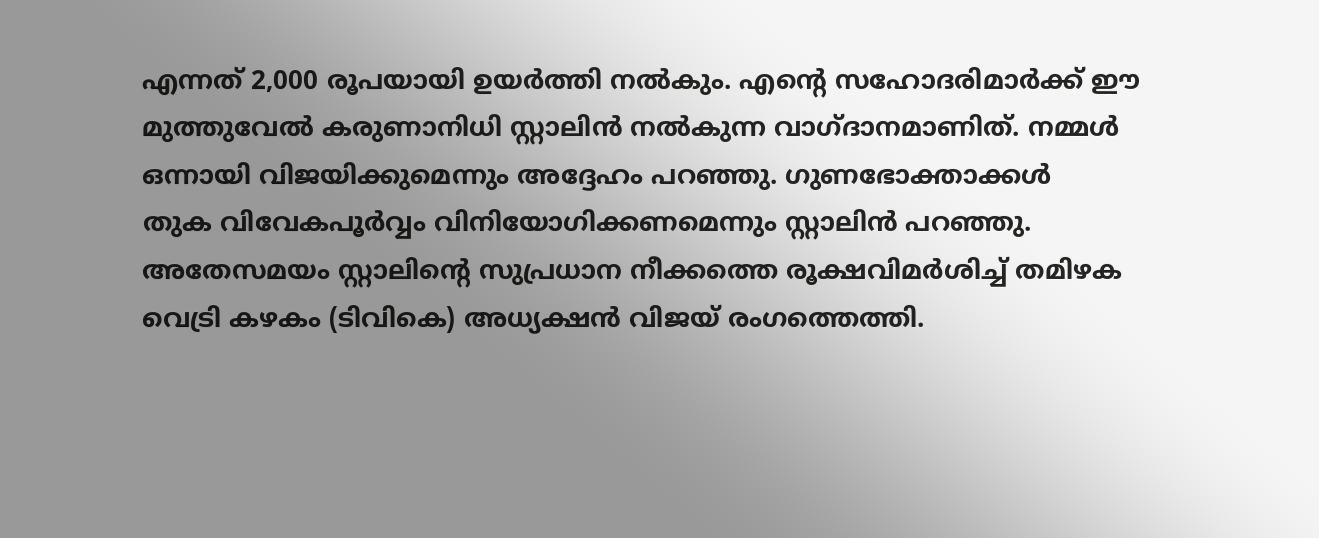എന്നത് 2,000 രൂപയായി ഉയർത്തി നൽകും. എന്റെ സഹോദരിമാർക്ക് ഈ മുത്തുവേൽ കരുണാനിധി സ്റ്റാലിൻ നൽകുന്ന വാഗ്ദാനമാണിത്. നമ്മൾ ഒന്നായി വിജയിക്കുമെന്നും അദ്ദേഹം പറഞ്ഞു. ഗുണഭോക്താക്കൾ
തുക വിവേകപൂർവ്വം വിനിയോഗിക്കണമെന്നും സ്റ്റാലിൻ പറഞ്ഞു. അതേസമയം സ്റ്റാലിന്റെ സുപ്രധാന നീക്കത്തെ രൂക്ഷവിമർശിച്ച് തമിഴക വെട്രി കഴകം (ടിവികെ) അധ്യക്ഷൻ വിജയ് രംഗത്തെത്തി.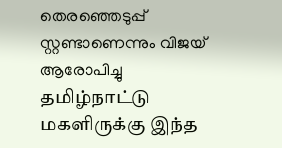തെരഞ്ഞെടുപ്പ് സ്റ്റണ്ടാണെന്നും വിജയ് ആരോപിച്ചു
தமிழ்நாட்டு மகளிருக்கு இந்த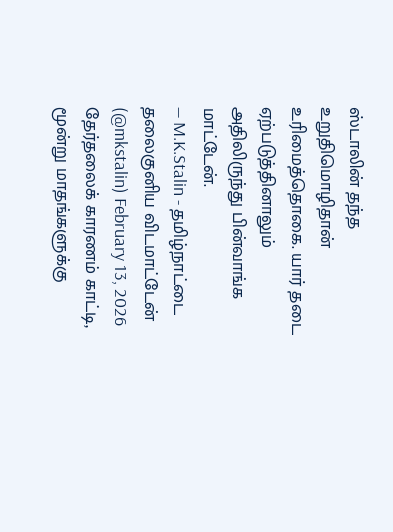ஸ்டாலின் தந்த உறுதிமொழிதான் உரிமைத்தொகை. யார் தடை ஏற்படுத்தினாலும் அதிலிருந்து பின்வாங்க மாட்டேன்.
— M.K.Stalin - தமிழ்நாட்டை தலைகுனிய விடமாட்டேன் (@mkstalin) February 13, 2026
தேர்தலைக் காரணம் காட்டி, மூன்று மாதங்களுக்கு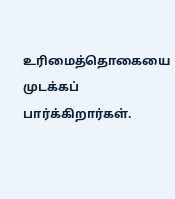உரிமைத்தொகையை முடக்கப் பார்க்கிறார்கள்.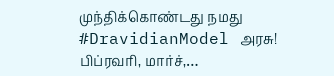முந்திக்கொண்டது நமது #DravidianModel அரசு!
பிப்ரவரி, மார்ச்,…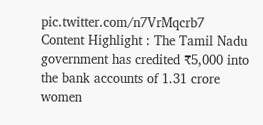pic.twitter.com/n7VrMqcrb7
Content Highlight : The Tamil Nadu government has credited ₹5,000 into the bank accounts of 1.31 crore women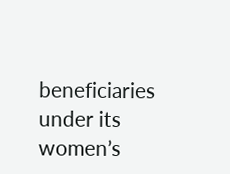beneficiaries under its women’s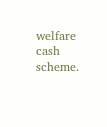welfare cash scheme.